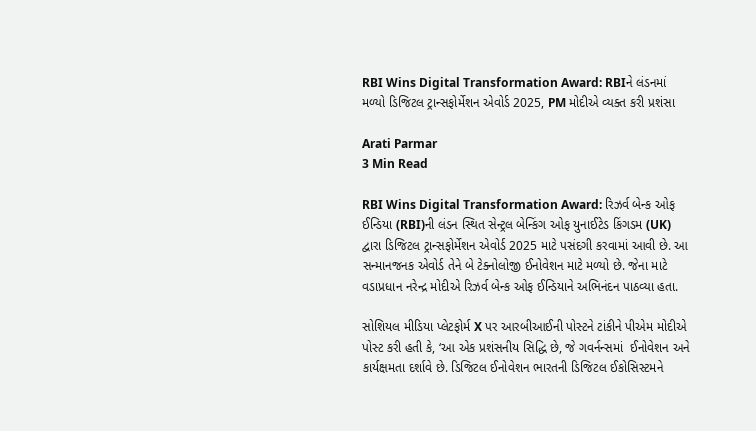RBI Wins Digital Transformation Award: RBIને લંડનમાં મળ્યો ડિજિટલ ટ્રાન્સફોર્મેશન એવોર્ડ 2025, PM મોદીએ વ્યક્ત કરી પ્રશંસા

Arati Parmar
3 Min Read

RBI Wins Digital Transformation Award: રિઝર્વ બેન્ક ઓફ ઈન્ડિયા (RBI)ની લંડન સ્થિત સેન્ટ્રલ બેન્કિંગ ઓફ યુનાઈટેડ કિંગડમ (UK) દ્વારા ડિજિટલ ટ્રાન્સફોર્મેશન એવોર્ડ 2025 માટે પસંદગી કરવામાં આવી છે. આ સન્માનજનક એવોર્ડ તેને બે ટેક્નોલોજી ઈનોવેશન માટે મળ્યો છે. જેના માટે વડાપ્રધાન નરેન્દ્ર મોદીએ રિઝર્વ બેન્ક ઓફ ઈન્ડિયાને અભિનંદન પાઠવ્યા હતા.

સોશિયલ મીડિયા પ્લેટફોર્મ X પર આરબીઆઈની પોસ્ટને ટાંકીને પીએમ મોદીએ પોસ્ટ કરી હતી કે, ‘આ એક પ્રશંસનીય સિદ્ધિ છે, જે ગવર્નન્સમાં  ઈનોવેશન અને કાર્યક્ષમતા દર્શાવે છે. ડિજિટલ ઈનોવેશન ભારતની ડિજિટલ ઈકોસિસ્ટમને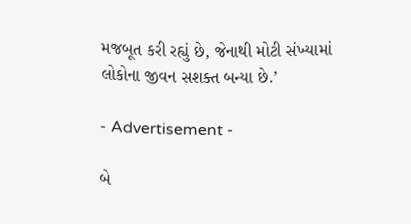મજબૂત કરી રહ્યું છે, જેનાથી મોટી સંખ્યામાં લોકોના જીવન સશક્ત બન્યા છે.’

- Advertisement -

બે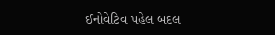ઈનોવેટિવ પહેલ બદલ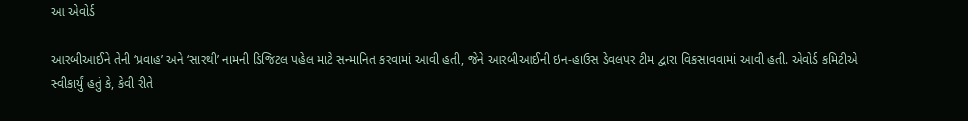આ એવોર્ડ

આરબીઆઈને તેની ‘પ્રવાહ’ અને ‘સારથી’ નામની ડિજિટલ પહેલ માટે સન્માનિત કરવામાં આવી હતી, જેને આરબીઆઈની ઇન-હાઉસ ડેવલપર ટીમ દ્વારા વિકસાવવામાં આવી હતી. એવોર્ડ કમિટીએ સ્વીકાર્યું હતું કે, કેવી રીતે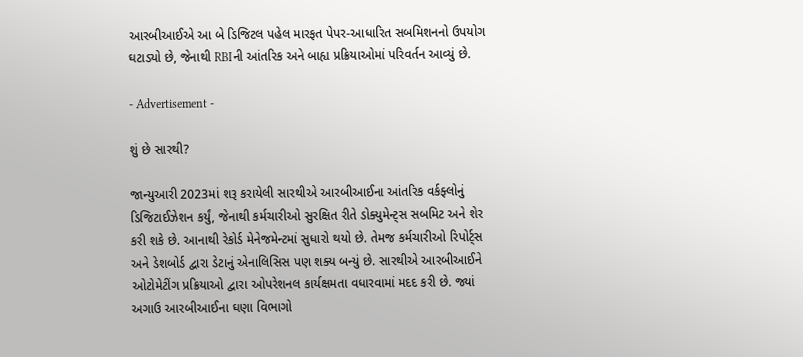આરબીઆઈએ આ બે ડિજિટલ પહેલ મારફત પેપર-આધારિત સબમિશનનો ઉપયોગ ઘટાડ્યો છે, જેનાથી RBIની આંતરિક અને બાહ્ય પ્રક્રિયાઓમાં પરિવર્તન આવ્યું છે.

- Advertisement -

શું છે સારથી?

જાન્યુઆરી 2023માં શરૂ કરાયેલી સારથીએ આરબીઆઈના આંતરિક વર્કફ્લોનું ડિજિટાઈઝેશન કર્યું, જેનાથી કર્મચારીઓ સુરક્ષિત રીતે ડોક્યુમેન્ટ્સ સબમિટ અને શેર કરી શકે છે. આનાથી રેકોર્ડ મેનેજમેન્ટમાં સુધારો થયો છે. તેમજ કર્મચારીઓ રિપોર્ટ્સ અને ડેશબોર્ડ દ્વારા ડેટાનું એનાલિસિસ પણ શક્ય બન્યું છે. સારથીએ આરબીઆઈને ઓટોમેટીંગ પ્રક્રિયાઓ દ્વારા ઓપરેશનલ કાર્યક્ષમતા વધારવામાં મદદ કરી છે. જ્યાં અગાઉ આરબીઆઈના ઘણા વિભાગો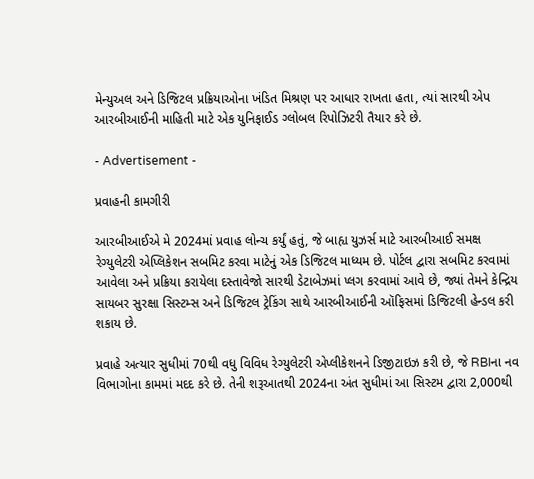મેન્યુઅલ અને ડિજિટલ પ્રક્રિયાઓના ખંડિત મિશ્રણ પર આધાર રાખતા હતા, ત્યાં સારથી એપ આરબીઆઈની માહિતી માટે એક યુનિફાઈડ ગ્લોબલ રિપોઝિટરી તૈયાર કરે છે.

- Advertisement -

પ્રવાહની કામગીરી

આરબીઆઈએ મે 2024માં પ્રવાહ લોન્ચ કર્યું હતું, જે બાહ્ય યુઝર્સ માટે આરબીઆઈ સમક્ષ રેગ્યુલેટરી એપ્લિકેશન સબમિટ કરવા માટેનું એક ડિજિટલ માધ્યમ છે. પોર્ટલ દ્વારા સબમિટ કરવામાં આવેલા અને પ્રક્રિયા કરાયેલા દસ્તાવેજો સારથી ડેટાબેઝમાં પ્લગ કરવામાં આવે છે, જ્યાં તેમને કેન્દ્રિય સાયબર સુરક્ષા સિસ્ટમ્સ અને ડિજિટલ ટ્રેકિંગ સાથે આરબીઆઈની ઑફિસમાં ડિજિટલી હેન્ડલ કરી શકાય છે.

પ્રવાહે અત્યાર સુધીમાં 70થી વધુ વિવિધ રેગ્યુલેટરી એપ્લીકેશનને ડિજીટાઇઝ કરી છે, જે RBIના નવ વિભાગોના કામમાં મદદ કરે છે. તેની શરૂઆતથી 2024ના અંત સુધીમાં આ સિસ્ટમ દ્વારા 2,000થી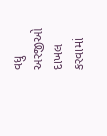વધુ અરજીઓ દાખલ કરવામાં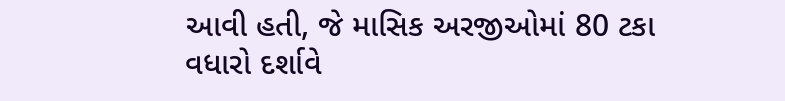આવી હતી, જે માસિક અરજીઓમાં 80 ટકા વધારો દર્શાવે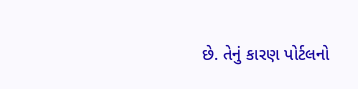છે. તેનું કારણ પોર્ટલનો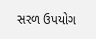સરળ ઉપયોગ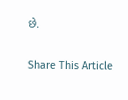છે.

Share This Article